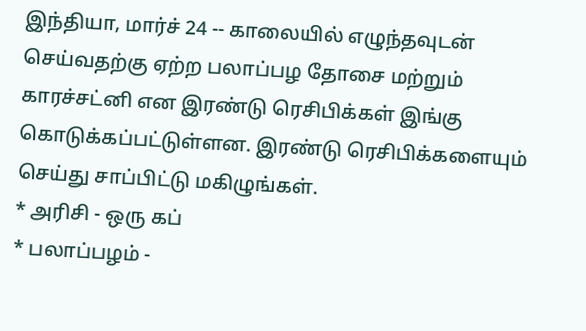இந்தியா, மார்ச் 24 -- காலையில் எழுந்தவுடன் செய்வதற்கு ஏற்ற பலாப்பழ தோசை மற்றும் காரச்சட்னி என இரண்டு ரெசிபிக்கள் இங்கு கொடுக்கப்பட்டுள்ளன. இரண்டு ரெசிபிக்களையும் செய்து சாப்பிட்டு மகிழுங்கள்.
* அரிசி - ஒரு கப்
* பலாப்பழம் -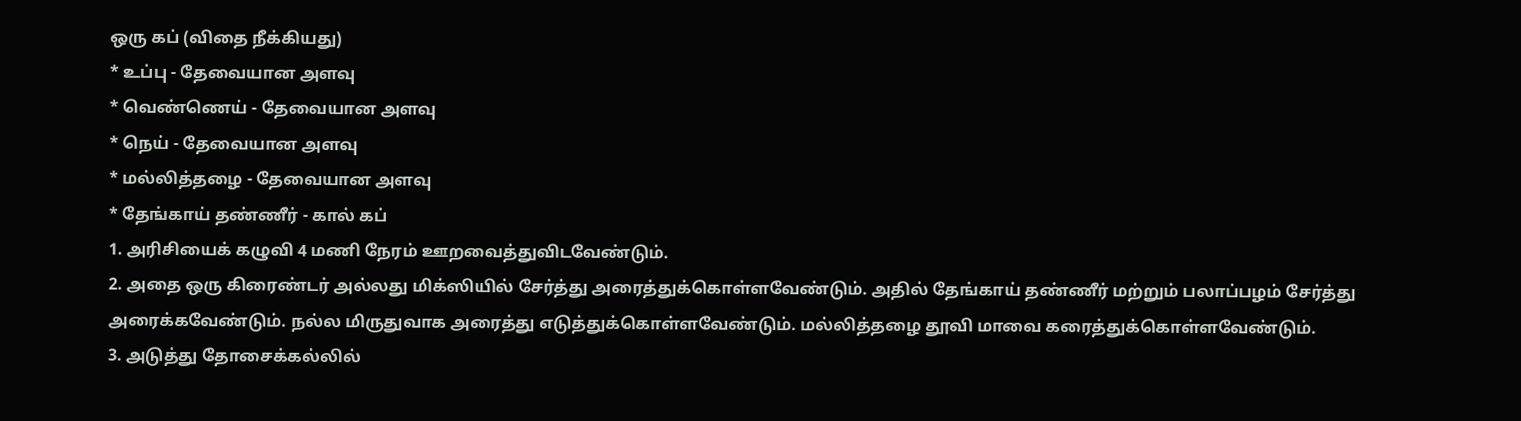ஒரு கப் (விதை நீக்கியது)
* உப்பு - தேவையான அளவு
* வெண்ணெய் - தேவையான அளவு
* நெய் - தேவையான அளவு
* மல்லித்தழை - தேவையான அளவு
* தேங்காய் தண்ணீர் - கால் கப்
1. அரிசியைக் கழுவி 4 மணி நேரம் ஊறவைத்துவிடவேண்டும்.
2. அதை ஒரு கிரைண்டர் அல்லது மிக்ஸியில் சேர்த்து அரைத்துக்கொள்ளவேண்டும். அதில் தேங்காய் தண்ணீர் மற்றும் பலாப்பழம் சேர்த்து அரைக்கவேண்டும். நல்ல மிருதுவாக அரைத்து எடுத்துக்கொள்ளவேண்டும். மல்லித்தழை தூவி மாவை கரைத்துக்கொள்ளவேண்டும்.
3. அடுத்து தோசைக்கல்லில்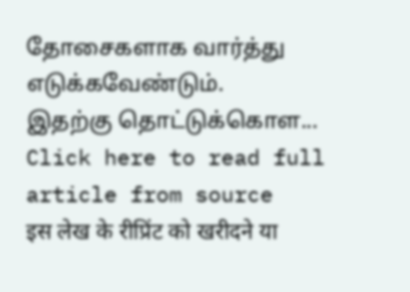தோசைகளாக வார்த்து எடுக்கவேண்டும்.
இதற்கு தொட்டுக்கொள...
Click here to read full article from source
इस लेख के रीप्रिंट को खरीदने या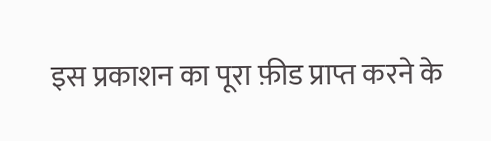इस प्रकाशन का पूरा फ़ीड प्राप्त करने के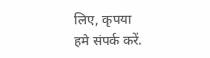लिए, कृपया
हमे संपर्क करें.